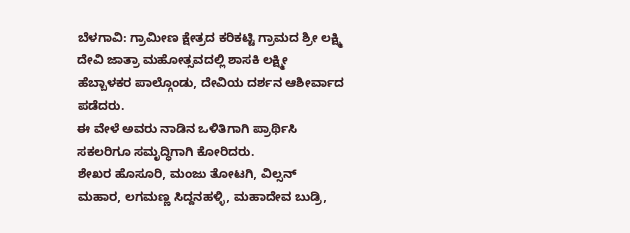ಬೆಳಗಾವಿ: ಗ್ರಾಮೀಣ ಕ್ಷೇತ್ರದ ಕರಿಕಟ್ಟಿ ಗ್ರಾಮದ ಶ್ರೀ ಲಕ್ಷ್ಮಿ ದೇವಿ ಜಾತ್ರಾ ಮಹೋತ್ಸವದಲ್ಲಿ ಶಾಸಕಿ ಲಕ್ಷ್ಮೀ ಹೆಬ್ಬಾಳಕರ ಪಾಲ್ಗೊಂಡು, ದೇವಿಯ ದರ್ಶನ ಆಶೀರ್ವಾದ ಪಡೆದರು.
ಈ ವೇಳೆ ಅವರು ನಾಡಿನ ಒಳಿತಿಗಾಗಿ ಪ್ರಾರ್ಥಿಸಿ ಸಕಲರಿಗೂ ಸಮೃದ್ಧಿಗಾಗಿ ಕೋರಿದರು.
ಶೇಖರ ಹೊಸೂರಿ, ಮಂಜು ತೋಟಗಿ, ವಿಲ್ಸನ್ ಮಹಾರ, ಲಗಮಣ್ಣ ಸಿದ್ದನಹಳ್ಳಿ, ಮಹಾದೇವ ಬುಡ್ರಿ,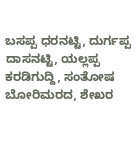ಬಸಪ್ಪ ಧರನಟ್ಟಿ, ದುರ್ಗಪ್ಪ ದಾಸನಟ್ಟಿ, ಯಲ್ಲಪ್ಪ ಕರಡಿಗುದ್ದಿ, ಸಂತೋಷ ಬೋರಿಮರದ, ಶೇಖರ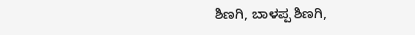ಶಿಣಗಿ, ಬಾಳಪ್ಪ ಶಿಣಗಿ,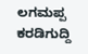ಲಗಮಪ್ಪ ಕರಡಿಗುದ್ದಿ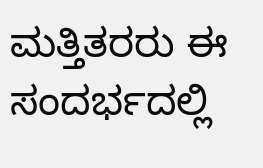ಮತ್ತಿತರರು ಈ ಸಂದರ್ಭದಲ್ಲಿ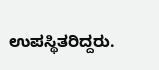ಉಪಸ್ಥಿತರಿದ್ದರು.